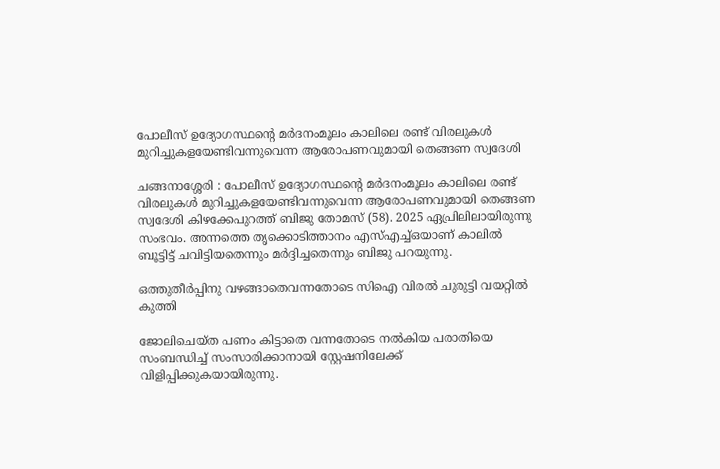പോലീസ് ഉദ്യോഗസ്ഥന്റെ മർദനംമൂലം കാലിലെ രണ്ട് വിരലുകൾ മുറിച്ചുകളയേണ്ടിവന്നുവെന്ന ആരോപണവുമായി തെങ്ങണ സ്വദേശി

ചങ്ങനാശ്ശേരി : പോലീസ് ഉദ്യോഗസ്ഥന്റെ മർദനംമൂലം കാലിലെ രണ്ട് വിരലുകൾ മുറിച്ചുകളയേണ്ടിവന്നുവെന്ന ആരോപണവുമായി തെങ്ങണ സ്വദേശി കിഴക്കേപുറത്ത് ബിജു തോമസ് (58). 2025 ഏപ്രിലിലായിരുന്നു സംഭവം. അന്നത്തെ തൃക്കൊടിത്താനം എസ്എച്ച്ഒയാണ് കാലിൽ ബൂട്ടിട്ട് ചവിട്ടിയതെന്നും മർദ്ദിച്ചതെന്നും ബിജു പറയുന്നു.

ഒത്തുതീർപ്പിനു വഴങ്ങാതെവന്നതോടെ സിഐ വിരൽ ചുരുട്ടി വയറ്റിൽ കുത്തി

ജോലിചെയ്ത പണം കിട്ടാതെ വന്നതോടെ നൽകിയ പരാതിയെ സംബന്ധിച്ച് സംസാരിക്കാനായി സ്റ്റേഷനിലേക്ക് വിളിപ്പിക്കുകയായിരുന്നു.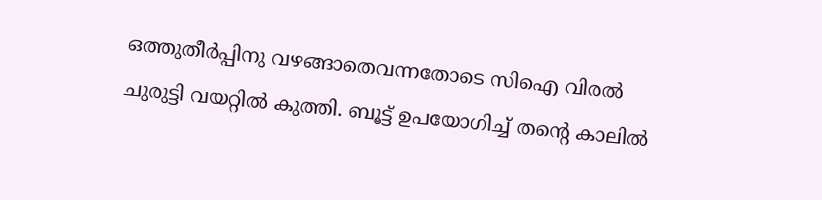ഒത്തുതീർപ്പിനു വഴങ്ങാതെവന്നതോടെ സിഐ വിരൽ ചുരുട്ടി വയറ്റിൽ കുത്തി. ബൂട്ട് ഉപയോഗിച്ച് തന്റെ കാലിൽ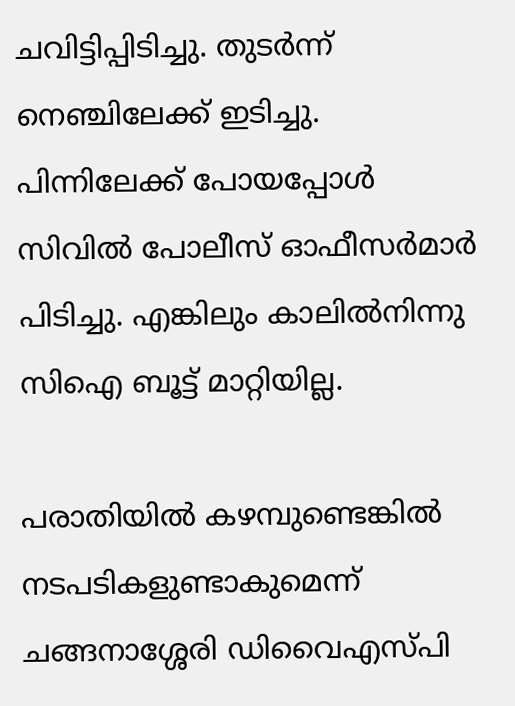ചവിട്ടിപ്പിടിച്ചു. തുടർന്ന് നെഞ്ചിലേക്ക് ഇടിച്ചു. പിന്നിലേക്ക് പോയപ്പോൾ സിവിൽ പോലീസ് ഓഫീസർമാർ പിടിച്ചു. എങ്കിലും കാലിൽനിന്നു സിഐ ബൂട്ട് മാറ്റിയില്ല.

പരാതിയിൽ കഴമ്പുണ്ടെങ്കിൽ നടപടികളുണ്ടാകുമെന്ന് ചങ്ങനാശ്ശേരി ഡിവൈഎസ്‌പി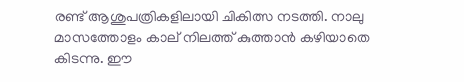രണ്ട് ആശുപത്രികളിലായി ചികിത്സ നടത്തി. നാലു മാസത്തോളം കാല് നിലത്ത് കുത്താൻ കഴിയാതെ കിടന്നു. ഈ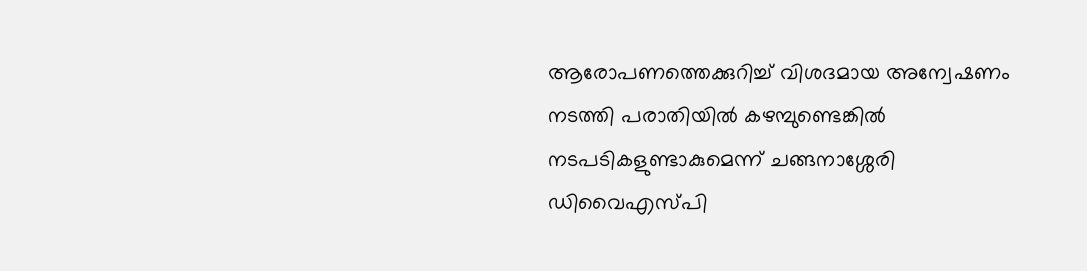ആരോപണത്തെക്കുറിച്ച് വിശദമായ അന്വേഷണം നടത്തി പരാതിയിൽ കഴമ്പുണ്ടെങ്കിൽ നടപടികളുണ്ടാകുമെന്ന് ചങ്ങനാശ്ശേരി ഡിവൈഎസ്‌പി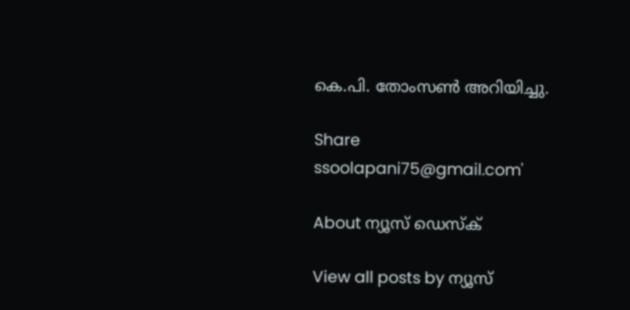കെ.പി. തോംസൺ അറിയിച്ചു.

Share
ssoolapani75@gmail.com'

About ന്യൂസ് ഡെസ്ക്

View all posts by ന്യൂസ്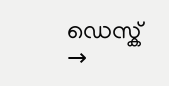ഡെസ്ക് →